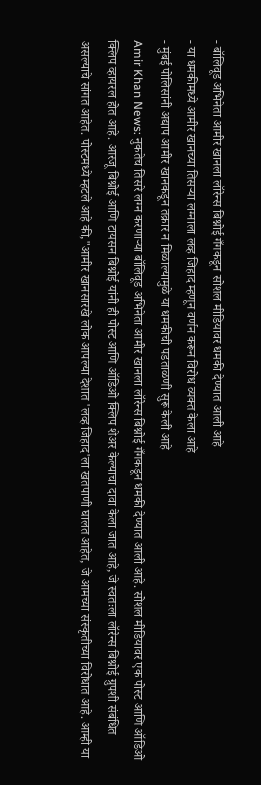- बॉलिवूड अभिनेता आमीर खानला लॉरेन्स बिश्नोई गँगकडून सोशल मीडियावर धमकी देण्यात आली आहे
- या धमकीमध्ये आमीर खानच्या तिसऱ्या लग्नाला लव्ह जिहाद म्हणून वर्णन करून विरोध व्यक्त केला आहे
- मुंबई पोलिसांनी अद्याप आमीर खानकडून तक्रार न मिळाल्यामुळे या धमकीची पडताळणी सुरू केली आहे
Amir Khan News: नुकतेच तिसरे लग्न करणाऱ्या बॉलिवूड अभिनेता आमीर खानला लॉरेन्स बिश्नोई गँगकडून धमकी देण्यात आली आहे. सोशल मीडियावर एक पोस्ट आणि ऑडिओ क्लिप व्हायरल होत आहे. आरजू बिश्नोई आणि टायसन बिश्नोई यांनी ही पोस्ट आणि ऑडिओ क्लिप शेअर केल्याचा दावा केला जात आहे, जे स्वतःला लॉरेन्स बिश्नोई ग्रुपशी संबंधित असल्याचे सांगत आहेत. पोस्टमध्ये म्हटले आहे की,"आमीर खानसारखे लोक आपल्या देशात 'लव्ह जिहाद'ला खतपाणी घालत आहेत, जे आमच्या संस्कृतीच्या विरोधात आहे. आम्ही या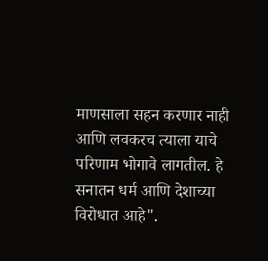माणसाला सहन करणार नाही आणि लवकरच त्याला याचे परिणाम भोगावे लागतील. हे सनातन धर्म आणि देशाच्या विरोधात आहे".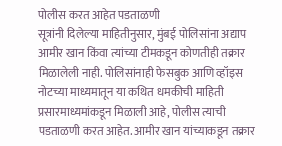पोलीस करत आहेत पडताळणी
सूत्रांनी दिलेल्या माहितीनुसार, मुंबई पोलिसांना अद्याप आमीर खान किंवा त्यांच्या टीमकडून कोणतीही तक्रार मिळालेली नाही. पोलिसांनाही फेसबुक आणि व्हॉइस नोटच्या माध्यमातून या कथित धमकीची माहिती प्रसारमाध्यमांकडून मिळाली आहे, पोलीस त्याची पडताळणी करत आहेत. आमीर खान यांच्याकडून तक्रार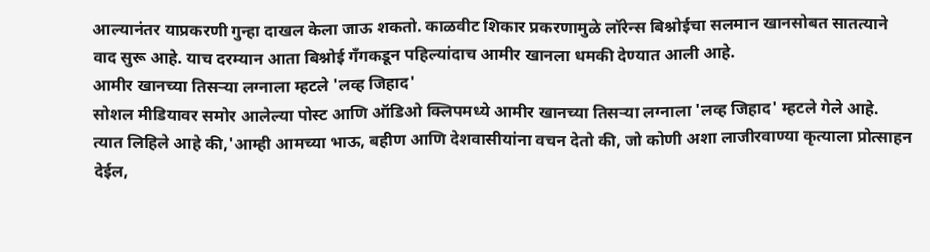आल्यानंतर याप्रकरणी गुन्हा दाखल केला जाऊ शकतो. काळवीट शिकार प्रकरणामुळे लॉरेन्स बिश्नोईचा सलमान खानसोबत सातत्याने वाद सुरू आहे. याच दरम्यान आता बिश्नोई गँगकडून पहिल्यांदाच आमीर खानला धमकी देण्यात आली आहे.
आमीर खानच्या तिसऱ्या लग्नाला म्हटले 'लव्ह जिहाद'
सोशल मीडियावर समोर आलेल्या पोस्ट आणि ऑडिओ क्लिपमध्ये आमीर खानच्या तिसऱ्या लग्नाला 'लव्ह जिहाद' म्हटले गेले आहे. त्यात लिहिले आहे की,'आम्ही आमच्या भाऊ, बहीण आणि देशवासीयांना वचन देतो की, जो कोणी अशा लाजीरवाण्या कृत्याला प्रोत्साहन देईल,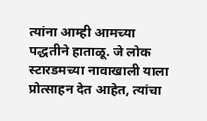त्यांना आम्ही आमच्या पद्धतीने हाताळू. जे लोक स्टारडमच्या नावाखाली याला प्रोत्साहन देत आहेत, त्यांचा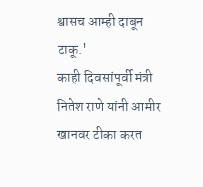श्वासच आम्ही दाबून टाकू.'
काही दिवसांपूर्वी मंत्री नितेश राणे यांनी आमीर खानवर टीका करत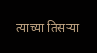त्याच्या तिसऱ्या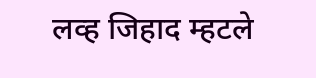लव्ह जिहाद म्हटले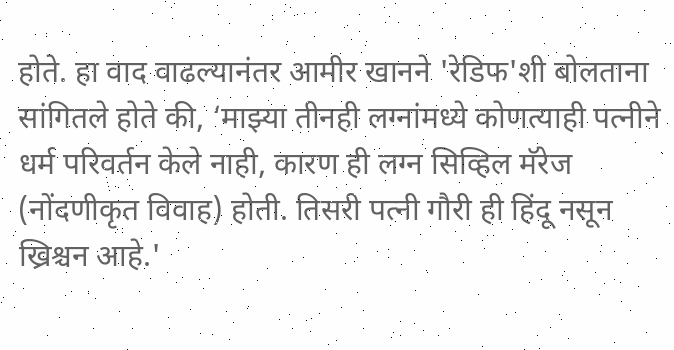होते. हा वाद वाढल्यानंतर आमीर खानने 'रेडिफ'शी बोलताना सांगितले होते की, ‘माझ्या तीनही लग्नांमध्ये कोणत्याही पत्नीने धर्म परिवर्तन केले नाही, कारण ही लग्न सिव्हिल मॅरेज (नोंदणीकृत विवाह) होती. तिसरी पत्नी गौरी ही हिंदू नसून ख्रिश्चन आहे.'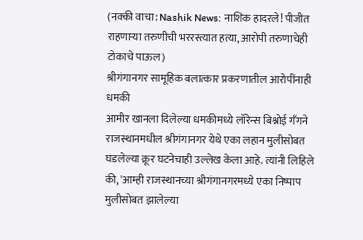(नक्की वाचा: Nashik News: नाशिक हादरले! पीजीत राहणाऱ्या तरुणीची भररस्त्यात हत्या, आरोपी तरुणाचेही टोकाचे पाऊल)
श्रीगंगानगर सामूहिक बलात्कार प्रकरणातील आरोपींनाही धमकी
आमीर खानला दिलेल्या धमकीमध्ये लॉरेन्स बिश्नोई गँगने राजस्थानमधील श्रीगंगानगर येथे एका लहान मुलीसोबत घडलेल्या क्रूर घटनेचाही उल्लेख केला आहे. त्यांनी लिहिले की, 'आम्ही राजस्थानच्या श्रीगंगानगरमध्ये एका निष्पाप मुलीसोबत झालेल्या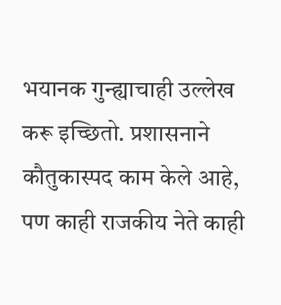भयानक गुन्ह्याचाही उल्लेख करू इच्छितो. प्रशासनाने कौतुकास्पद काम केले आहे, पण काही राजकीय नेते काही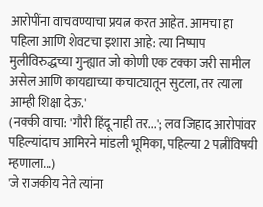आरोपींना वाचवण्याचा प्रयत्न करत आहेत. आमचा हा पहिला आणि शेवटचा इशारा आहे: त्या निष्पाप मुलीविरुद्धच्या गुन्ह्यात जो कोणी एक टक्का जरी सामील असेल आणि कायद्याच्या कचाट्यातून सुटला, तर त्याला आम्ही शिक्षा देऊ.'
(नक्की वाचा: 'गौरी हिंदू नाही तर...'; लव जिहाद आरोपांवर पहिल्यांदाच आमिरने मांडली भूमिका, पहिल्या 2 पत्नींविषयी म्हणाला...)
'जे राजकीय नेते त्यांना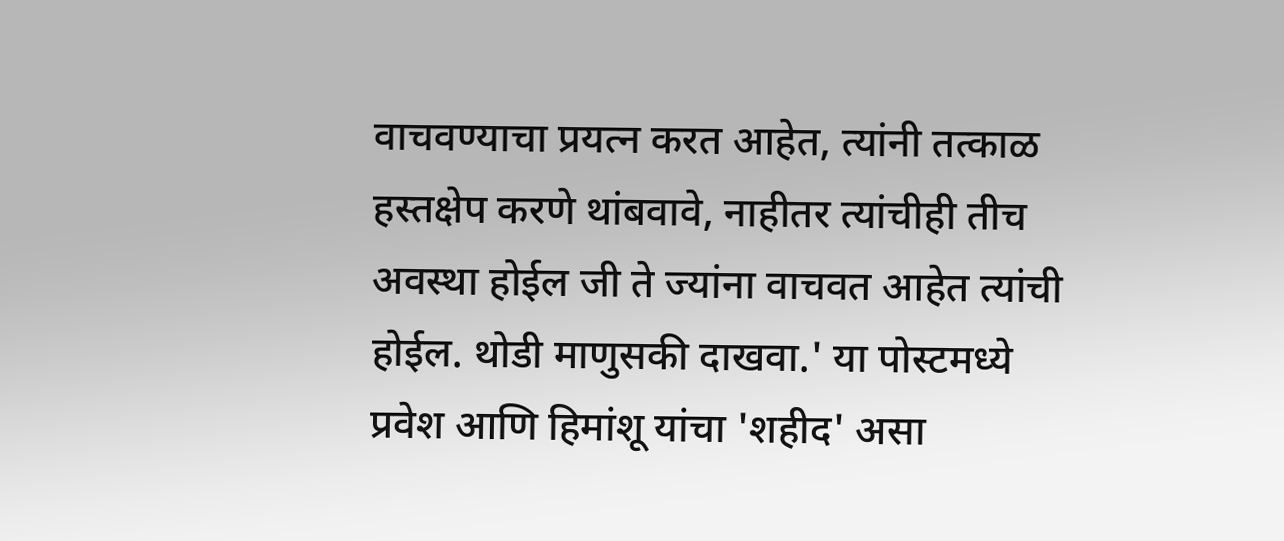वाचवण्याचा प्रयत्न करत आहेत, त्यांनी तत्काळ हस्तक्षेप करणे थांबवावे, नाहीतर त्यांचीही तीच अवस्था होईल जी ते ज्यांना वाचवत आहेत त्यांची होईल. थोडी माणुसकी दाखवा.' या पोस्टमध्ये प्रवेश आणि हिमांशू यांचा 'शहीद' असा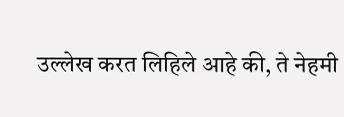उल्लेख करत लिहिले आहे की, ते नेहमी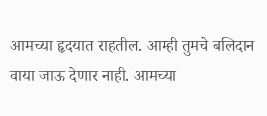आमच्या हृदयात राहतील. आम्ही तुमचे बलिदान वाया जाऊ देणार नाही. आमच्या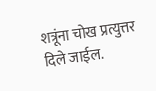शत्रूंना चोख प्रत्युत्तर दिले जाईल.